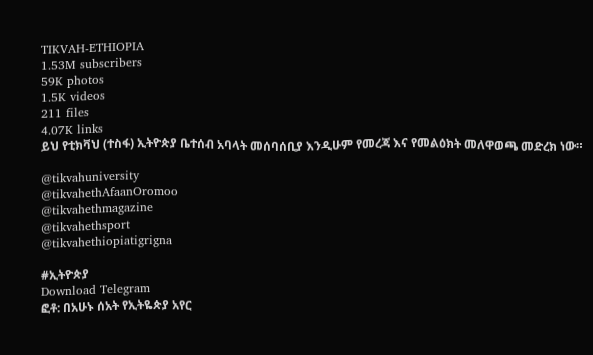TIKVAH-ETHIOPIA
1.53M subscribers
59K photos
1.5K videos
211 files
4.07K links
ይህ የቲክቫህ (ተስፋ) ኢትዮጵያ ቤተሰብ አባላት መሰባሰቢያ እንዲሁም የመረጃ እና የመልዕክት መለዋወጫ መድረክ ነው።

@tikvahuniversity
@tikvahethAfaanOromoo
@tikvahethmagazine
@tikvahethsport
@tikvahethiopiatigrigna

#ኢትዮጵያ
Download Telegram
ፎቶ: በአሁኑ ሰአት የኢትዬጵያ አየር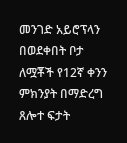መንገድ አይሮፕላን በወደቀበት ቦታ ለሟቾች የ12ኛ ቀንን ምክንያት በማድረግ ጸሎተ ፍታት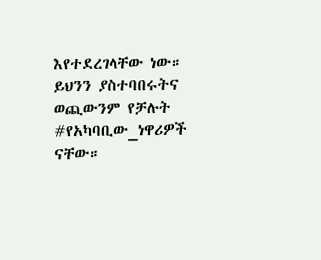እየተደረገላቸው ነው። ይህንን ያስተባበሩትና ወጪውንም የቻሉት #የአካባቢው_ነዋሪዎች ናቸው።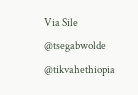Via Sile
@tsegabwolde @tikvahethiopia